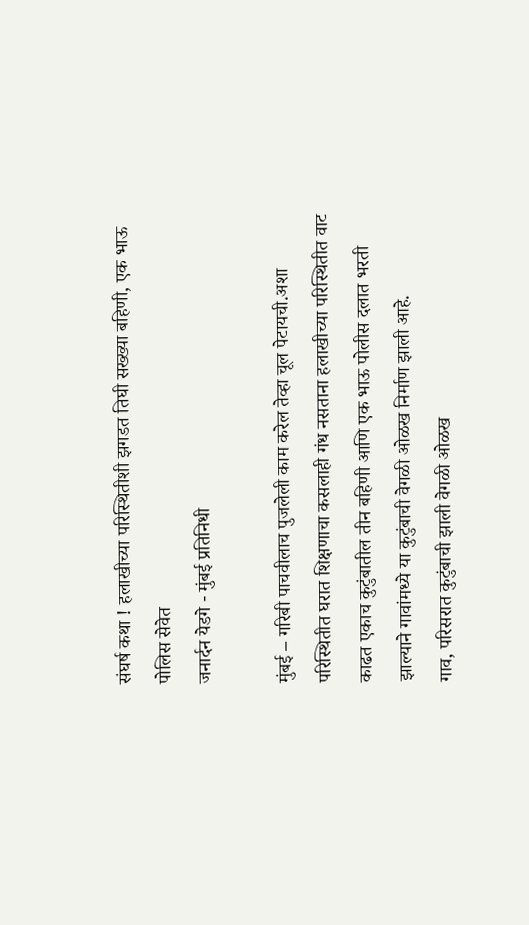संघर्ष कथा ! हलाखीच्या परिस्थितीशी झगडत तिघी सख्ख्या बहिणी, एक भाऊ पोलिस सेवेत
जनार्दन येडगे - मुंबई प्रतिनिधी

मुंबई – गरिबी पाचवीलाच पुजलेली काम करेल तेव्हा चूल पेटायची.अशा परिस्थितीत घरात शिक्षणाचा कसलाही गंध नसताना हलाखीच्या परिस्थितीत वाट काढत एकाच कुटुंबातील तीन बहिणी आणि एक भाऊ पोलीस दलात भरती झाल्याने गावांमध्ये या कुटुंबाची वेगळी ओळख निर्माण झाली आहे.
गाव, परिसरात कुटुंबाची झाली वेगळी ओळख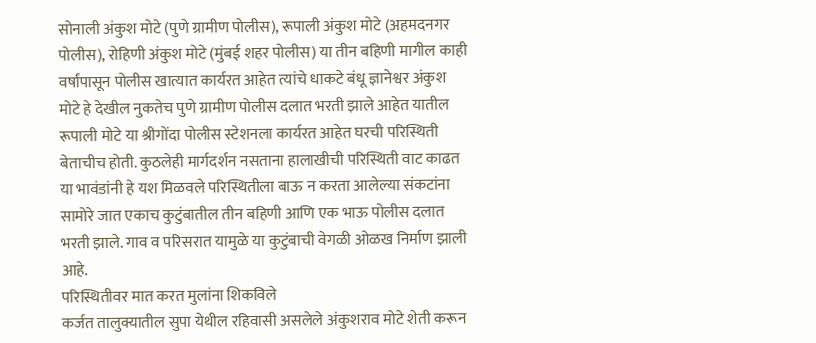सोनाली अंकुश मोटे (पुणे ग्रामीण पोलीस), रूपाली अंकुश मोटे (अहमदनगर पोलीस), रोहिणी अंकुश मोटे (मुंबई शहर पोलीस) या तीन बहिणी मागील काही वर्षांपासून पोलीस खात्यात कार्यरत आहेत त्यांचे धाकटे बंधू ज्ञानेश्वर अंकुश मोटे हे देखील नुकतेच पुणे ग्रामीण पोलीस दलात भरती झाले आहेत यातील रूपाली मोटे या श्रीगोंदा पोलीस स्टेशनला कार्यरत आहेत घरची परिस्थिती बेताचीच होती. कुठलेही मार्गदर्शन नसताना हालाखीची परिस्थिती वाट काढत या भावंडांनी हे यश मिळवले परिस्थितीला बाऊ न करता आलेल्या संकटांना सामोरे जात एकाच कुटुंबातील तीन बहिणी आणि एक भाऊ पोलीस दलात भरती झाले. गाव व परिसरात यामुळे या कुटुंबाची वेगळी ओळख निर्माण झाली आहे.
परिस्थितीवर मात करत मुलांना शिकविले
कर्जत तालुक्यातील सुपा येथील रहिवासी असलेले अंकुशराव मोटे शेती करून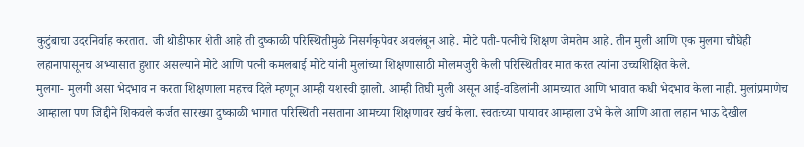कुटुंबाचा उदरनिर्वाह करतात. जी थोडीफार शेती आहे ती दुष्काळी परिस्थितीमुळे निसर्गकृपेवर अवलंबून आहे. मोटे पती-पत्नीचे शिक्षण जेमतेम आहे. तीन मुली आणि एक मुलगा चौघेही लहानापासूनच अभ्यासात हुशार असल्याने मोटे आणि पत्नी कमलबाई मोटे यांनी मुलांच्या शिक्षणासाठी मोलमजुरी केली परिस्थितीवर मात करत त्यांना उच्चशिक्षित केले.
मुलगा- मुलगी असा भेदभाव न करता शिक्षणाला महत्त्व दिले म्हणून आम्ही यशस्वी झालो. आम्ही तिघी मुली असून आई-वडिलांनी आमच्यात आणि भावात कधी भेदभाव केला नाही. मुलांप्रमाणेच आम्हाला पण जिद्दीने शिकवले कर्जत सारख्या दुष्काळी भागात परिस्थिती नसताना आमच्या शिक्षणावर खर्च केला. स्वतःच्या पायावर आम्हाला उभे केले आणि आता लहान भाऊ देखील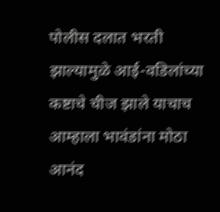पोलीस दलात भरती झाल्यामुळे आई-वडिलांच्या कष्टाचे चीज झाले याचाच आम्हाला भावंडांना मोठा आनंद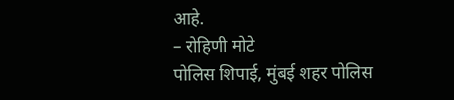आहे.
– रोहिणी मोटे
पोलिस शिपाई, मुंबई शहर पोलिस